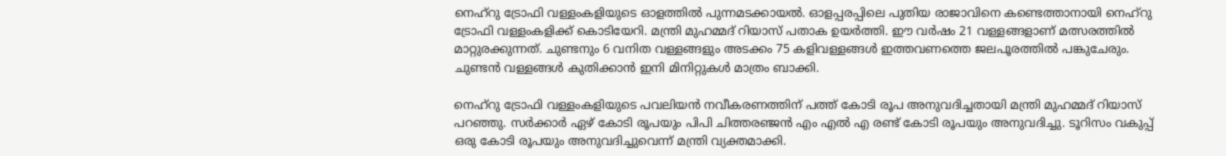നെഹ്റു ട്രോഫി വള്ളംകളിയുടെ ഓളത്തില്‍ പുന്നമടക്കായല്‍. ഓളപ്പരപ്പിലെ പുതിയ രാജാവിനെ കണ്ടെത്താനായി നെഹ്റു ട്രോഫി വള്ളംകളിക്ക് കൊടിയേറി. മന്ത്രി മുഹമ്മദ് റിയാസ് പതാക ഉയര്‍ത്തി. ഈ വര്‍ഷം 21 വള്ളങ്ങളാണ് മത്സരത്തില്‍ മാറ്റുരക്കുന്നത്. ചുണ്ടനും 6 വനിത വള്ളങ്ങളും അടക്കം 75 കളിവള്ളങ്ങള്‍ ഇത്തവണത്തെ ജലപൂരത്തില്‍ പങ്കുചേരും. ചുണ്ടന്‍ വള്ളങ്ങള്‍ കുതിക്കാന്‍ ഇനി മിനിറ്റുകള്‍ മാത്രം ബാക്കി.

നെഹ്റു ട്രോഫി വള്ളംകളിയുടെ പവലിയന്‍ നവീകരണത്തിന് പത്ത് കോടി രൂപ അനുവദിച്ചതായി മന്ത്രി മുഹമ്മദ് റിയാസ് പറഞ്ഞു. സര്‍ക്കാര്‍ ഏഴ് കോടി രൂപയും പിപി ചിത്തരഞ്ജന്‍ എം എല്‍ എ രണ്ട് കോടി രൂപയും അനുവദിച്ചു. ടൂറിസം വകുപ്പ് ഒരു കോടി രൂപയും അനുവദിച്ചുവെന്ന് മന്ത്രി വ്യക്തമാക്കി.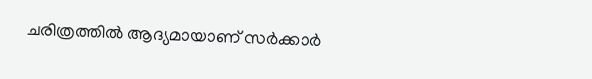ചരിത്രത്തില്‍ ആദ്യമായാണ് സര്‍ക്കാര്‍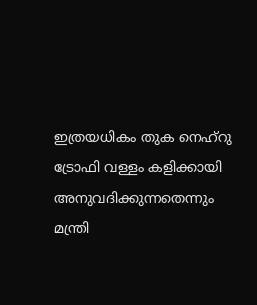ഇത്രയധികം തുക നെഹ്റു ട്രോഫി വള്ളം കളിക്കായി അനുവദിക്കുന്നതെന്നും മന്ത്രി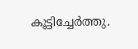കൂട്ടിച്ചേര്‍ത്തു.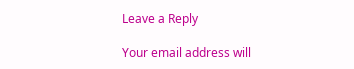Leave a Reply

Your email address will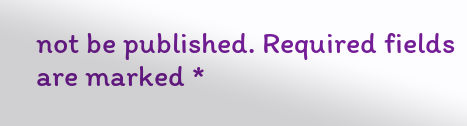not be published. Required fields are marked *